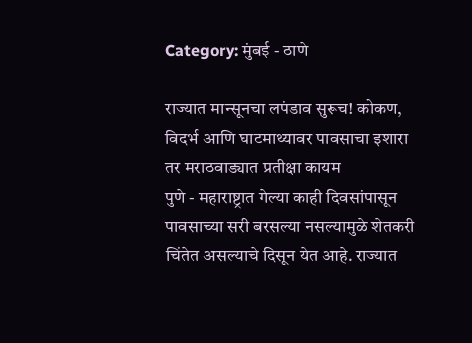Category: मुंबई - ठाणे

राज्यात मान्सूनचा लपंडाव सुरूच! कोकण, विदर्भ आणि घाटमाथ्यावर पावसाचा इशारा तर मराठवाड्यात प्रतीक्षा कायम
पुणे - महाराष्ट्रात गेल्या काही दिवसांपासून पावसाच्या सरी बरसल्या नसल्यामुळे शेतकरी चिंतेत असल्याचे दिसून येत आहे. राज्यात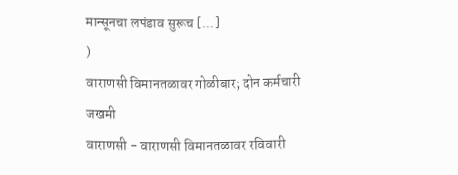मान्सूनचा लपंडाव सुरूच [...]
)
वाराणसी विमानतळावर गोळीबार; दोन कर्मचारी जखमी
वाराणसी - वाराणसी विमानतळावर रविवारी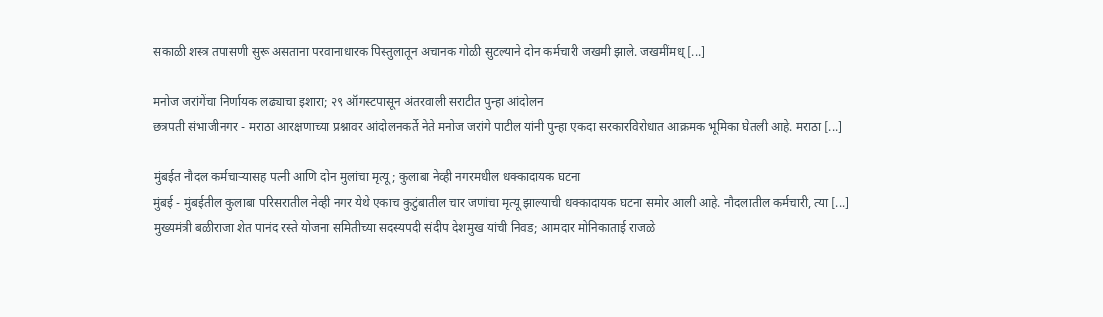सकाळी शस्त्र तपासणी सुरू असताना परवानाधारक पिस्तुलातून अचानक गोळी सुटल्याने दोन कर्मचारी जखमी झाले. जखमींमध् [...]

मनोज जरांगेंचा निर्णायक लढ्याचा इशारा; २९ ऑगस्टपासून अंतरवाली सराटीत पुन्हा आंदोलन
छत्रपती संभाजीनगर - मराठा आरक्षणाच्या प्रश्नावर आंदोलनकर्ते नेते मनोज जरांगे पाटील यांनी पुन्हा एकदा सरकारविरोधात आक्रमक भूमिका घेतली आहे. मराठा [...]

मुंबईत नौदल कर्मचाऱ्यासह पत्नी आणि दोन मुलांचा मृत्यू; कुलाबा नेव्ही नगरमधील धक्कादायक घटना
मुंबई - मुंबईतील कुलाबा परिसरातील नेव्ही नगर येथे एकाच कुटुंबातील चार जणांचा मृत्यू झाल्याची धक्कादायक घटना समोर आली आहे. नौदलातील कर्मचारी, त्या [...]
मुख्यमंत्री बळीराजा शेत पानंद रस्ते योजना समितीच्या सदस्यपदी संदीप देशमुख यांची निवड; आमदार मोनिकाताई राजळे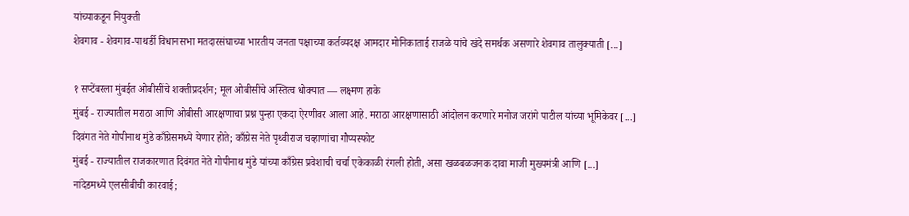यांच्याकडून नियुक्ती
शेवगाव - शेवगाव-पाथर्डी विधानसभा मतदारसंघाच्या भारतीय जनता पक्षाच्या कर्तव्यदक्ष आमदार मोनिकाताई राजळे यांचे खंदे समर्थक असणारे शेवगाव तालुक्याती [...]

१ सप्टेंबरला मुंबईत ओबीसींचे शक्तीप्रदर्शन; मूल ओबीसींचे अस्तित्व धोक्यात — लक्ष्मण हाके
मुंबई - राज्यातील मराठा आणि ओबीसी आरक्षणाचा प्रश्न पुन्हा एकदा ऐरणीवर आला आहे. मराठा आरक्षणासाठी आंदोलन करणारे मनोज जरांगे पाटील यांच्या भूमिकेवर [...]
दिवंगत नेते गोपीनाथ मुंडे काँग्रेसमध्ये येणार होते; काँग्रेस नेते पृथ्वीराज चव्हाणांचा गौप्यस्फोट
मुंबई - राज्यातील राजकारणात दिवंगत नेते गोपीनाथ मुंडे यांच्या काँग्रेस प्रवेशाची चर्चा एकेकाळी रंगली होती, असा खळबळजनक दावा माजी मुख्यमंत्री आणि [...]
नांदेडमध्ये एलसीबीची कारवाई;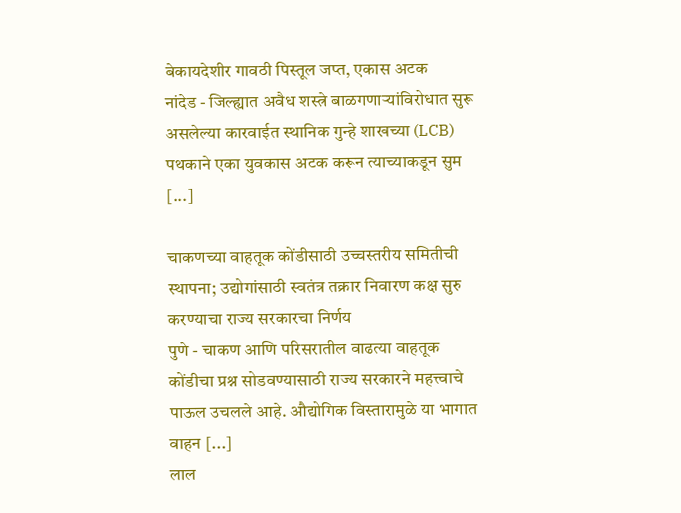बेकायदेशीर गावठी पिस्तूल जप्त, एकास अटक
नांदेड - जिल्ह्यात अवैध शस्त्रे बाळगणाऱ्यांविरोधात सुरू असलेल्या कारवाईत स्थानिक गुन्हे शाखच्या (LCB) पथकाने एका युवकास अटक करून त्याच्याकडून सुम [...]

चाकणच्या वाहतूक कोंडीसाठी उच्चस्तरीय समितीची स्थापना; उद्योगांसाठी स्वतंत्र तक्रार निवारण कक्ष सुरु करण्याचा राज्य सरकारचा निर्णय
पुणे - चाकण आणि परिसरातील वाढत्या वाहतूक कोंडीचा प्रश्न सोडवण्यासाठी राज्य सरकारने महत्त्वाचे पाऊल उचलले आहे. औद्योगिक विस्तारामुळे या भागात वाहन [...]
लाल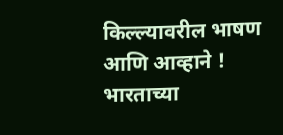किल्ल्यावरील भाषण आणि आव्हाने !
भारताच्या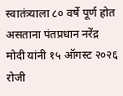स्वातंत्र्याला ८० वर्षे पूर्ण होत असताना पंतप्रधान नरेंद्र मोदी यांनी १५ ऑगस्ट २०२६ रोजी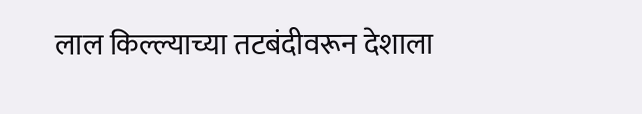लाल किल्ल्याच्या तटबंदीवरून देशाला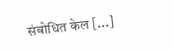संबोधित केल [...]